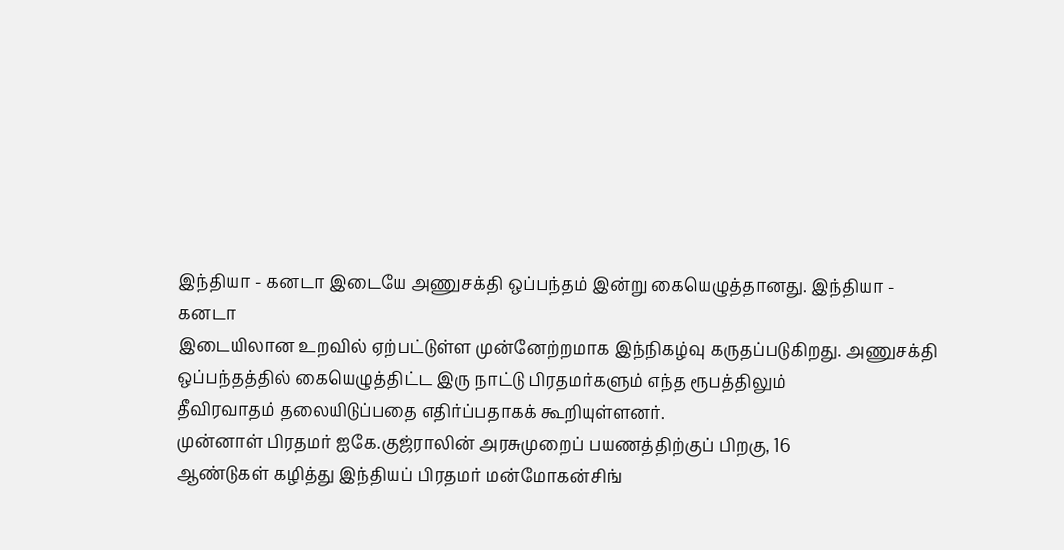இந்தியா - கனடா இடையே அணுசக்தி ஒப்பந்தம் இன்று கையெழுத்தானது. இந்தியா - கனடா
இடையிலான உறவில் ஏற்பட்டுள்ள முன்னேற்றமாக இந்நிகழ்வு கருதப்படுகிறது. அணுசக்தி
ஒப்பந்தத்தில் கையெழுத்திட்ட இரு நாட்டு பிரதமர்களும் எந்த ரூபத்திலும்
தீவிரவாதம் தலையிடுப்பதை எதிர்ப்பதாகக் கூறியுள்ளனர்.
முன்னாள் பிரதமர் ஐகே.குஜ்ராலின் அரசுமுறைப் பயணத்திற்குப் பிறகு, 16
ஆண்டுகள் கழித்து இந்தியப் பிரதமர் மன்மோகன்சிங்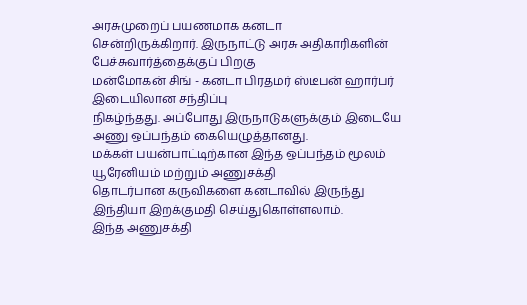அரசுமுறைப் பயணமாக கனடா
சென்றிருக்கிறார். இருநாட்டு அரசு அதிகாரிகளின் பேச்சுவார்த்தைக்குப் பிறகு
மன்மோகன் சிங் - கனடா பிரதமர் ஸ்டீபன் ஹார்பர் இடையிலான சந்திப்பு
நிகழ்ந்தது. அப்போது இருநாடுகளுக்கும் இடையே அணு ஒப்பந்தம் கையெழுத்தானது.
மக்கள் பயன்பாட்டிற்கான இந்த ஒப்பந்தம் மூலம் யூரேனியம் மற்றும் அணுசக்தி
தொடர்பான கருவிகளை கனடாவில் இருந்து இந்தியா இறக்குமதி செய்துகொள்ளலாம்.
இந்த அணுசக்தி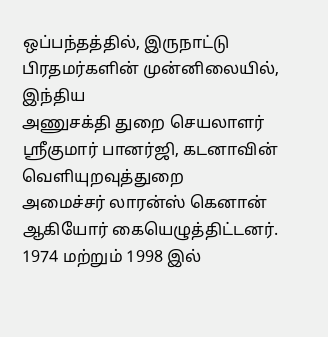ஒப்பந்தத்தில், இருநாட்டு பிரதமர்களின் முன்னிலையில், இந்திய
அணுசக்தி துறை செயலாளர் ஸ்ரீகுமார் பானர்ஜி, கடனாவின் வெளியுறவுத்துறை
அமைச்சர் லாரன்ஸ் கெனான் ஆகியோர் கையெழுத்திட்டனர்.
1974 மற்றும் 1998 இல்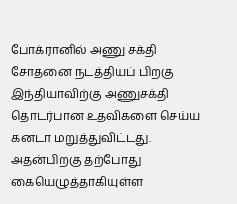போக்ரானில் அணு சக்தி சோதனை நடத்தியப் பிறகு
இந்தியாவிற்கு அணுசக்தி தொடர்பான உதவிகளை செய்ய கனடா மறுத்துவிட்டது.
அதன்பிறகு தற்போது கையெழுத்தாகியுள்ள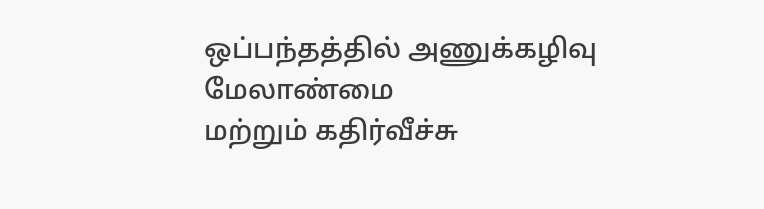ஒப்பந்தத்தில் அணுக்கழிவு மேலாண்மை
மற்றும் கதிர்வீச்சு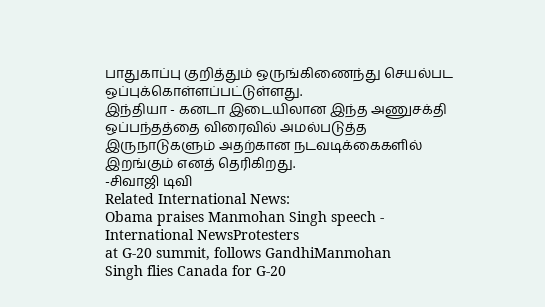பாதுகாப்பு குறித்தும் ஒருங்கிணைந்து செயல்பட
ஒப்புக்கொள்ளப்பட்டுள்ளது.
இந்தியா - கனடா இடையிலான இந்த அணுசக்தி ஒப்பந்தத்தை விரைவில் அமல்படுத்த
இருநாடுகளும் அதற்கான நடவடிக்கைகளில் இறங்கும் எனத் தெரிகிறது.
-சிவாஜி டிவி
Related International News:
Obama praises Manmohan Singh speech - International NewsProtesters
at G-20 summit, follows GandhiManmohan
Singh flies Canada for G-20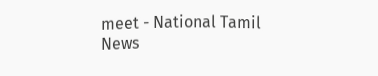meet - National Tamil News